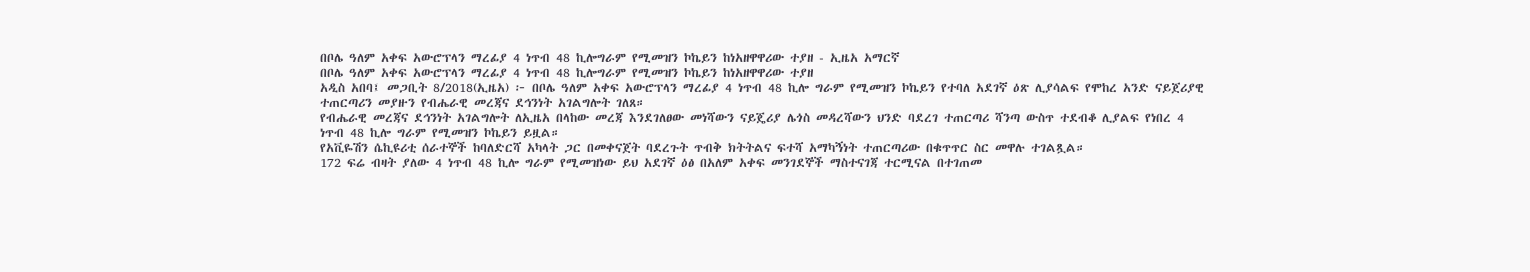በቦሌ ዓለም አቀፍ አውሮፕላን ማረፊያ 4 ነጥብ 48 ኪሎግራም የሚመዝን ኮኬይን ከነአዘዋዋሪው ተያዘ - ኢዜአ አማርኛ
በቦሌ ዓለም አቀፍ አውሮፕላን ማረፊያ 4 ነጥብ 48 ኪሎግራም የሚመዝን ኮኬይን ከነአዘዋዋሪው ተያዘ
አዲስ አበባ፤ መጋቢት 8/2018(ኢዜአ) ፦ በቦሌ ዓለም አቀፍ አውሮፕላን ማረፊያ 4 ነጥብ 48 ኪሎ ግራም የሚመዝን ኮኬይን የተባለ አደገኛ ዕጽ ሊያሳልፍ የሞከረ አንድ ናይጀሪያዊ ተጠርጣሪን መያዙን የብሔራዊ መረጃና ደኅንነት አገልግሎት ገለጸ።
የብሔራዊ መረጃና ደኅንነት አገልግሎት ለኢዜአ በላከው መረጃ እንደገለፀው መነሻውን ናይጄሪያ ሌጎስ መዳረሻውን ህንድ ባደረገ ተጠርጣሪ ሻንጣ ውስጥ ተደብቆ ሊያልፍ የነበረ 4 ነጥብ 48 ኪሎ ግራም የሚመዝን ኮኬይን ይዟል።
የአቪዬሽን ሴኪዩሪቲ ሰራተኞች ከባለድርሻ አካላት ጋር በመቀናጀት ባደረጉት ጥብቅ ክትትልና ፍተሻ አማካኝነት ተጠርጣሪው በቁጥጥር ስር መዋሉ ተገልጿል።
172 ፍሬ ብዛት ያለው 4 ነጥብ 48 ኪሎ ግራም የሚመዝነው ይህ አደገኛ ዕፅ በአለም አቀፍ መንገደኞች ማስተናገጃ ተርሚናል በተገጠመ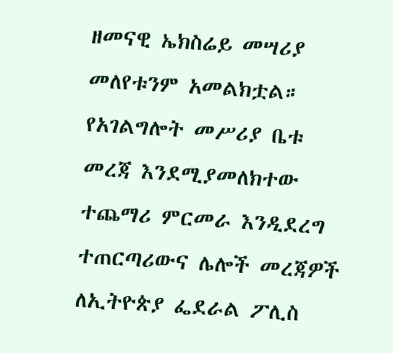ዘመናዊ ኤክስሬይ መሣሪያ መለየቱንም አመልክቷል።
የአገልግሎት መሥሪያ ቤቱ መረጃ እንደሚያመለክተው ተጨማሪ ምርመራ እንዲደረግ ተጠርጣሪውና ሌሎች መረጃዎች ለኢትዮጵያ ፌደራል ፖሊስ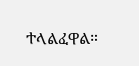ተላልፈዋል።